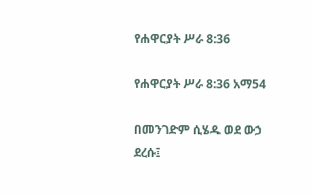የሐዋርያት ሥራ 8:36

የሐዋርያት ሥራ 8:36 አማ54

በመንገድም ሲሄዱ ወደ ውኃ ደረሱ፤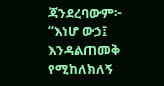ጃንደረባውም፦ “እነሆ ውኃ፤ እንዳልጠመቅ የሚከለክለኝ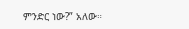ምንድር ነው?” አለው።